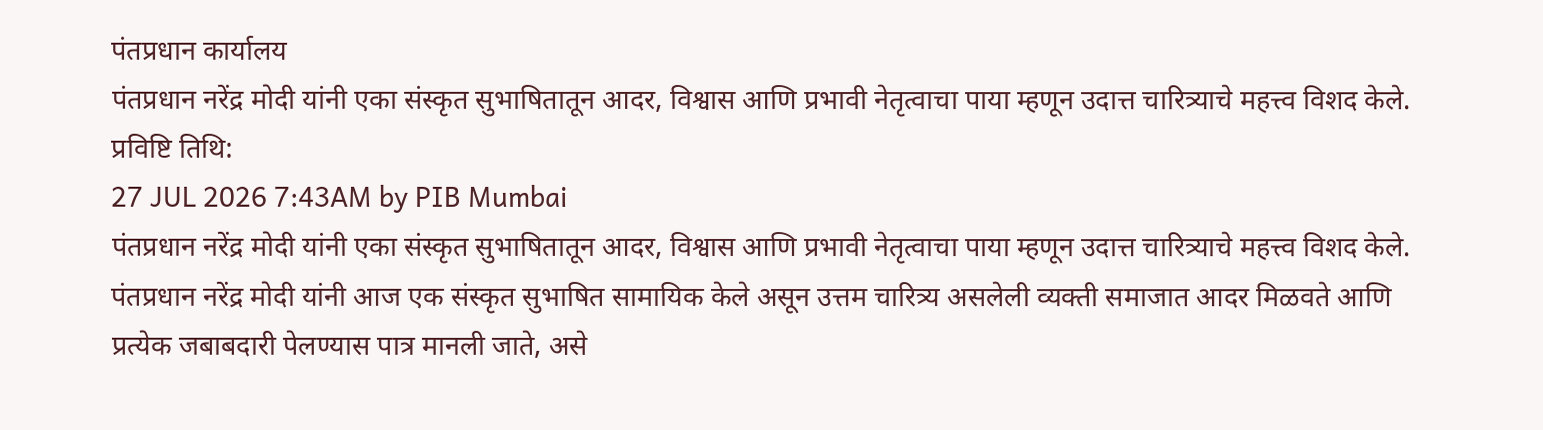पंतप्रधान कार्यालय
पंतप्रधान नरेंद्र मोदी यांनी एका संस्कृत सुभाषितातून आदर, विश्वास आणि प्रभावी नेतृत्वाचा पाया म्हणून उदात्त चारित्र्याचे महत्त्व विशद केले.
प्रविष्टि तिथि:
27 JUL 2026 7:43AM by PIB Mumbai
पंतप्रधान नरेंद्र मोदी यांनी एका संस्कृत सुभाषितातून आदर, विश्वास आणि प्रभावी नेतृत्वाचा पाया म्हणून उदात्त चारित्र्याचे महत्त्व विशद केले.
पंतप्रधान नरेंद्र मोदी यांनी आज एक संस्कृत सुभाषित सामायिक केले असून उत्तम चारित्र्य असलेली व्यक्ती समाजात आदर मिळवते आणि प्रत्येक जबाबदारी पेलण्यास पात्र मानली जाते, असे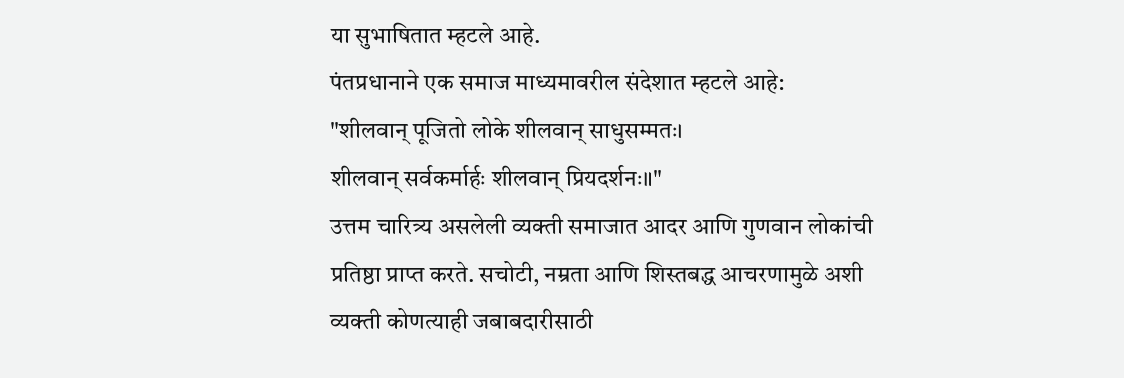या सुभाषितात म्हटले आहे.
पंतप्रधानाने एक समाज माध्यमावरील संदेशात म्हटले आहे:
"शीलवान् पूजितो लोके शीलवान् साधुसम्मतः।
शीलवान् सर्वकर्मार्हः शीलवान् प्रियदर्शनः॥"
उत्तम चारित्र्य असलेली व्यक्ती समाजात आदर आणि गुणवान लोकांची प्रतिष्ठा प्राप्त करते. सचोटी, नम्रता आणि शिस्तबद्ध आचरणामुळे अशी व्यक्ती कोणत्याही जबाबदारीसाठी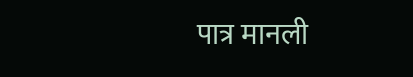पात्र मानली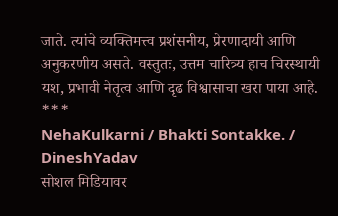जाते. त्यांचे व्यक्तिमत्त्व प्रशंसनीय, प्रेरणादायी आणि अनुकरणीय असते. वस्तुतः, उत्तम चारित्र्य हाच चिरस्थायी यश, प्रभावी नेतृत्व आणि दृढ विश्वासाचा खरा पाया आहे.
***
NehaKulkarni / Bhakti Sontakke. / DineshYadav
सोशल मिडियावर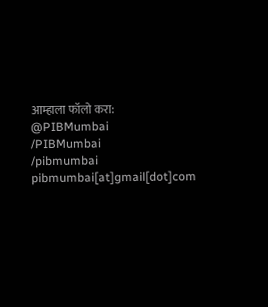आम्हाला फॉलो करा:
@PIBMumbai
/PIBMumbai
/pibmumbai
pibmumbai[at]gmail[dot]com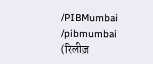/PIBMumbai
/pibmumbai
(रिलीज़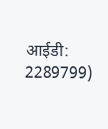आईडी: 2289799)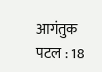आगंतुक पटल : 18